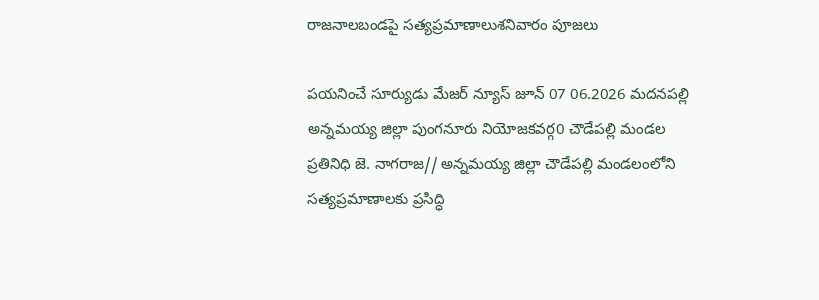రాజనాలబండపై సత్యప్రమాణాలుశనివారం పూజలు

పయనించే సూర్యుడు మేజర్ న్యూస్ జూన్ 07 06.2026 మదనపల్లి అన్నమయ్య జిల్లా పుంగనూరు నియోజకవర్గ0 చౌడేపల్లి మండల ప్రతినిధి జె. నాగరాజ// అన్నమయ్య జిల్లా చౌడేపల్లి మండలంలోని సత్యప్రమాణాలకు ప్రసిద్ధి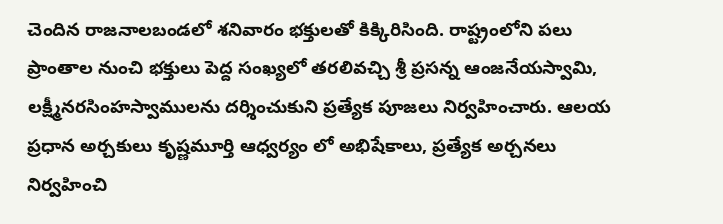చెందిన రాజనాలబండలో శనివారం భక్తులతో కిక్కిరిసింది. రాష్ట్రంలోని పలు ప్రాంతాల నుంచి భక్తులు పెద్ద సంఖ్యలో తరలివచ్చి శ్రీ ప్రసన్న ఆంజనేయస్వామి, లక్ష్మీనరసింహస్వాములను దర్శించుకుని ప్రత్యేక పూజలు నిర్వహించారు. ఆలయ ప్రధాన అర్చకులు కృష్ణమూర్తి ఆధ్వర్యం లో అభిషేకాలు, ప్రత్యేక అర్చనలు నిర్వహించి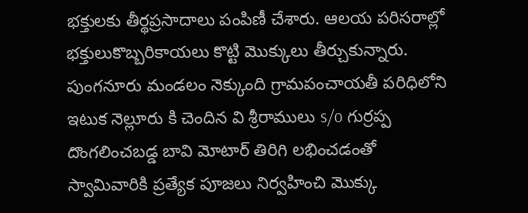భక్తులకు తీర్థప్రసాదాలు పంపిణీ చేశారు. ఆలయ పరిసరాల్లో భక్తులుకొబ్బరికాయలు కొట్టి మొక్కులు తీర్చుకున్నారు. పుంగనూరు మండలం నెక్కుంది గ్రామపంచాయతీ పరిధిలోని ఇటుక నెల్లూరు కి చెందిన వి శ్రీరాములు s/o గుర్రప్ప దొంగలించబడ్డ బావి మోటార్ తిరిగి లభించడంతో స్వామివారికి ప్రత్యేక పూజలు నిర్వహించి మొక్కు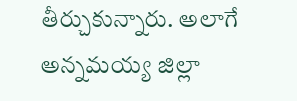తీర్చుకున్నారు. అలాగే అన్నమయ్య జిల్లా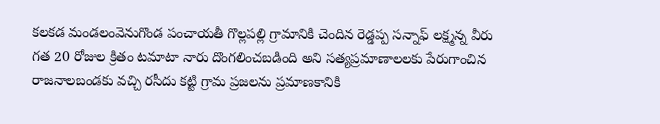కలకడ మండలంవెనుగొండ పంచాయతీ గొల్లపల్లి గ్రామానికి చెందిన రెడ్డప్ప సన్నాఫ్ లక్ష్మన్న వీరు గత 20 రోజుల క్రితం టమాటా నారు దొంగలించబడింది అని సత్యప్రమాణాలలకు పేరుగాంచిన రాజనాలబండకు వచ్చి రసీదు కట్టి గ్రామ ప్రజలను ప్రమాణకానికి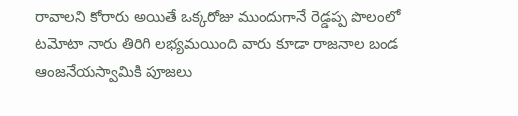రావాలని కోరారు అయితే ఒక్కరోజు ముందుగానే రెడ్డప్ప పొలంలో టమోటా నారు తిరిగి లభ్యమయింది వారు కూడా రాజనాల బండ ఆంజనేయస్వామికి పూజలు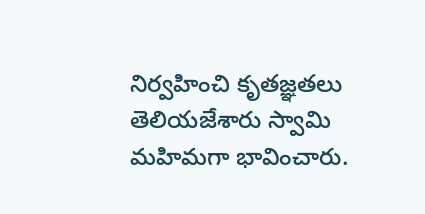నిర్వహించి కృతజ్ఞతలు తెలియజేశారు స్వామి మహిమగా భావించారు.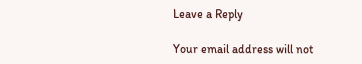Leave a Reply

Your email address will not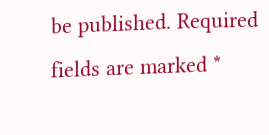be published. Required fields are marked *